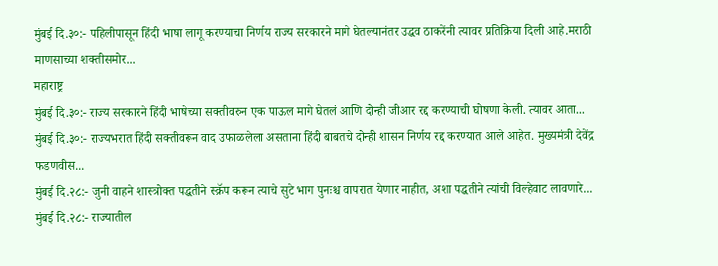मुंबई दि.३०:- पहिलीपासून हिंदी भाषा लागू करण्याचा निर्णय राज्य सरकारने मागे घेतल्यानंतर उद्धव ठाकरेंनी त्यावर प्रतिक्रिया दिली आहे.मराठी माणसाच्या शक्तीसमोर...
महाराष्ट्र
मुंबई दि.३०:- राज्य सरकारने हिंदी भाषेच्या सक्तीवरुन एक पाऊल मागे घेतलं आणि दोन्ही जीआर रद्द करण्याची घोषणा केली. त्यावर आता...
मुंबई दि.३०:- राज्यभरात हिंदी सक्तीवरून वाद उफाळलेला असताना हिंदी बाबतचे दोन्ही शासन निर्णय रद्द करण्यात आले आहेत. मुख्यमंत्री देवेंद्र फडणवीस...
मुंबई दि.२८:- जुनी वाहने शास्त्रोक्त पद्धतीने स्क्रॅप करून त्याचे सुटे भाग पुनःश्च वापरात येणार नाहीत, अशा पद्धतीने त्यांची विल्हेवाट लावणारे...
मुंबई दि.२८:- राज्यातील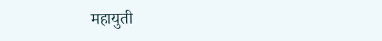महायुती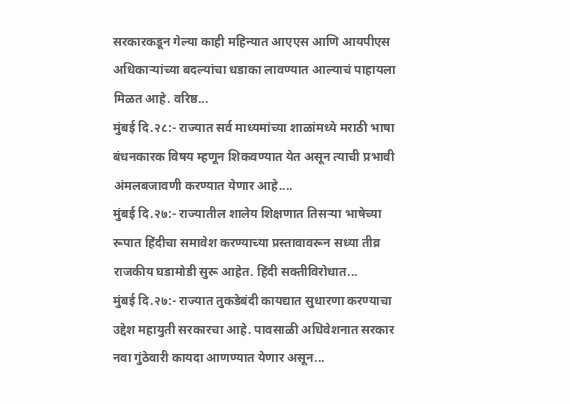सरकारकडून गेल्या काही महिन्यात आएएस आणि आयपीएस अधिकाऱ्यांच्या बदल्यांचा धडाका लावण्यात आल्याचं पाहायला मिळत आहे. वरिष्ठ...
मुंबई दि.२८:- राज्यात सर्व माध्यमांच्या शाळांमध्ये मराठी भाषा बंधनकारक विषय म्हणून शिकवण्यात येत असून त्याची प्रभावी अंमलबजावणी करण्यात येणार आहे....
मुंबई दि.२७:- राज्यातील शालेय शिक्षणात तिसऱ्या भाषेच्या रूपात हिंदीचा समावेश करण्याच्या प्रस्तावावरून सध्या तीव्र राजकीय घडामोडी सुरू आहेत. हिंदी सक्तीविरोधात...
मुंबई दि.२७:- राज्यात तुकडेबंदी कायद्यात सुधारणा करण्याचा उद्देश महायुती सरकारचा आहे. पावसाळी अधिवेशनात सरकार नवा गुंठेवारी कायदा आणण्यात येणार असून...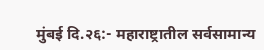मुंबई दि.२६:- महाराष्ट्रातील सर्वसामान्य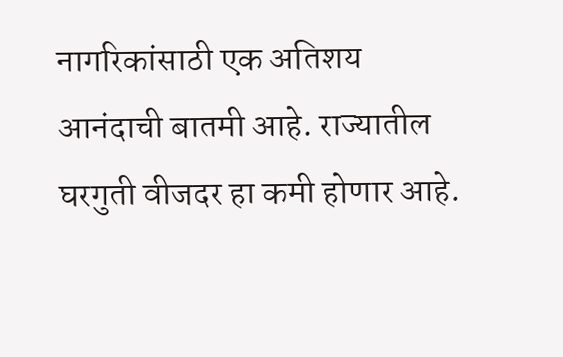नागरिकांसाठी एक अतिशय आनंदाची बातमी आहे. राज्यातील घरगुती वीजदर हा कमी होणार आहे.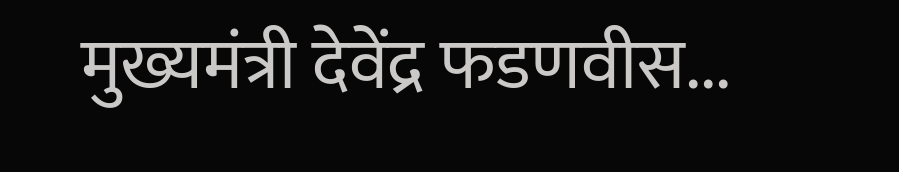मुख्यमंत्री देवेंद्र फडणवीस...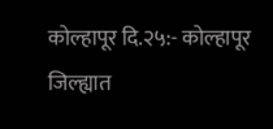कोल्हापूर दि.२५:- कोल्हापूर जिल्ह्यात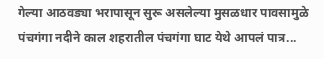गेल्या आठवड्या भरापासून सुरू असलेल्या मुसळधार पावसामुळे पंचगंगा नदीने काल शहरातील पंचगंगा घाट येथे आपलं पात्र...